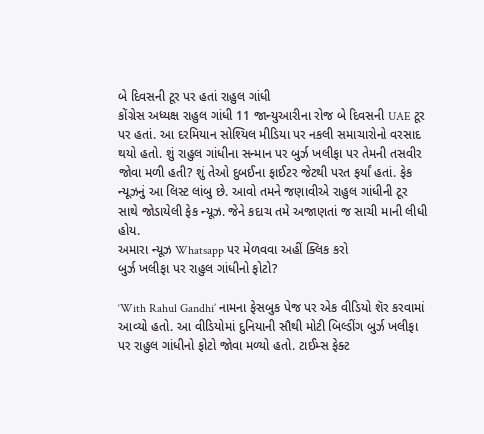બે દિવસની ટૂર પર હતાં રાહુલ ગાંધી
કોંગ્રેસ અધ્યક્ષ રાહુલ ગાંધી 11 જાન્યુઆરીના રોજ બે દિવસની UAE ટૂર પર હતાં. આ દરમિયાન સોશ્યિલ મીડિયા પર નકલી સમાચારોનો વરસાદ થયો હતો. શું રાહુલ ગાંધીના સન્માન પર બુર્ઝ ખલીફા પર તેમની તસવીર જોવા મળી હતી? શું તેઓ દુબઈના ફાઈટર જેટથી પરત ફર્યાં હતાં. ફેક ન્યૂઝનું આ લિસ્ટ લાંબુ છે. આવો તમને જણાવીએ રાહુલ ગાંધીની ટૂર સાથે જોડાયેલી ફેક ન્યૂઝ. જેને કદાચ તમે અજાણતાં જ સાચી માની લીધી હોય.
અમારા ન્યૂઝ Whatsapp પર મેળવવા અહીં ક્લિક કરો
બુર્ઝ ખલીફા પર રાહુલ ગાંધીનો ફોટો?

‘With Rahul Gandhi’ નામના ફેસબુક પેજ પર એક વીડિયો શૅર કરવામાં આવ્યો હતો. આ વીડિયોમાં દુનિયાની સૌથી મોટી બિલ્ડીંગ બુર્ઝ ખલીફા પર રાહુલ ગાંધીનો ફોટો જોવા મળ્યો હતો. ટાઈમ્સ ફેક્ટ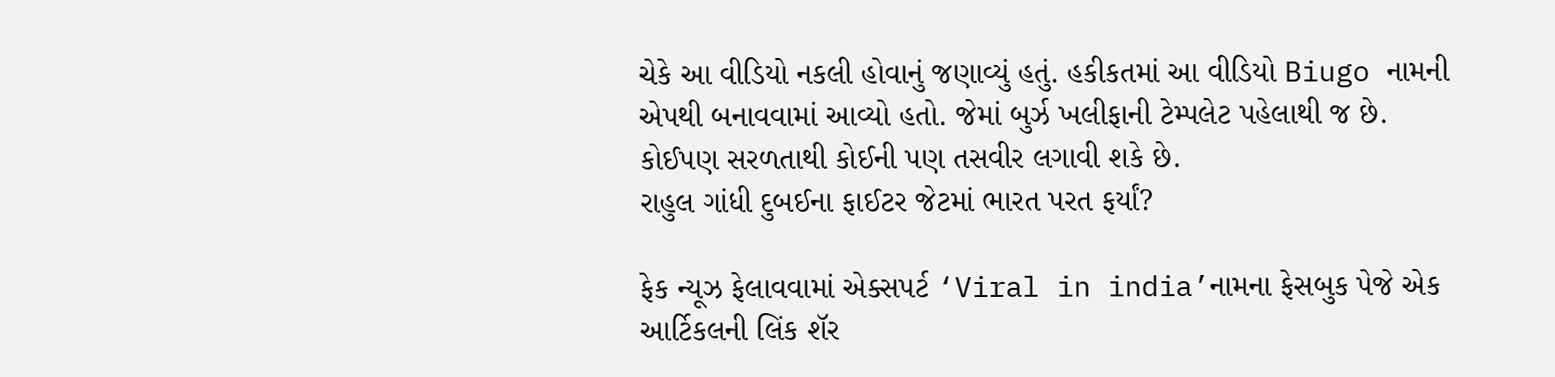ચેકે આ વીડિયો નકલી હોવાનું જણાવ્યું હતું. હકીકતમાં આ વીડિયો Biugo નામની એપથી બનાવવામાં આવ્યો હતો. જેમાં બુર્ઝ ખલીફાની ટેમ્પલેટ પહેલાથી જ છે. કોઈપણ સરળતાથી કોઈની પણ તસવીર લગાવી શકે છે.
રાહુલ ગાંધી દુબઈના ફાઈટર જેટમાં ભારત પરત ફર્યાં?

ફેક ન્યૂઝ ફેલાવવામાં એક્સપર્ટ ‘Viral in india’નામના ફેસબુક પેજે એક આર્ટિકલની લિંક શૅર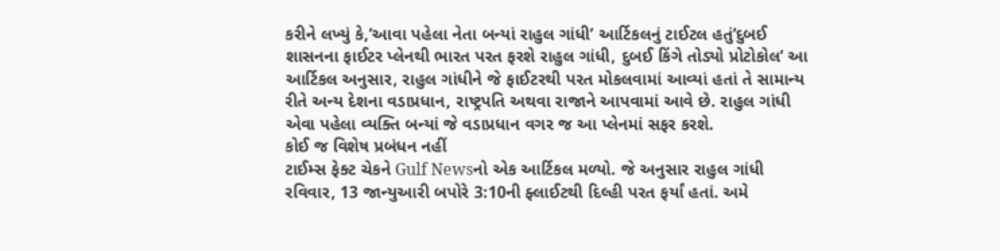કરીને લખ્યું કે,’આવા પહેલા નેતા બન્યાં રાહુલ ગાંધી’ આર્ટિકલનું ટાઈટલ હતું’દુબઈ શાસનના ફાઈટર પ્લેનથી ભારત પરત ફરશે રાહુલ ગાંધી, દુબઈ કિંગે તોડ્યો પ્રોટોકોલ’ આ આર્ટિકલ અનુસાર, રાહુલ ગાંધીને જે ફાઈટરથી પરત મોકલવામાં આવ્યાં હતાં તે સામાન્ય રીતે અન્ય દેશના વડાપ્રધાન, રાષ્ટ્રપતિ અથવા રાજાને આપવામાં આવે છે. રાહુલ ગાંધી એવા પહેલા વ્યક્તિ બન્યાં જે વડાપ્રધાન વગર જ આ પ્લેનમાં સફર કરશે.
કોઈ જ વિશેષ પ્રબંધન નહીં
ટાઈમ્સ ફેક્ટ ચેકને Gulf Newsનો એક આર્ટિકલ મળ્યો. જે અનુસાર રાહુલ ગાંધી રવિવાર, 13 જાન્યુઆરી બપોરે 3:10ની ફ્લાઈટથી દિલ્હી પરત ફર્યાં હતાં. અમે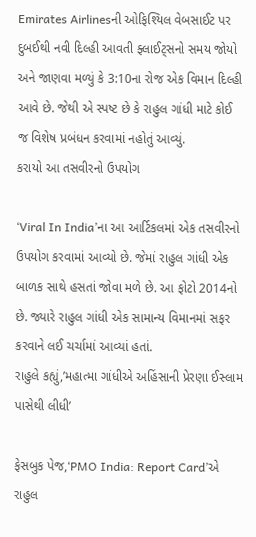Emirates Airlinesની ઓફિશ્યિલ વેબસાઈટ પર દુબઈથી નવી દિલ્હી આવતી ફ્લાઈટ્સનો સમય જોયો અને જાણવા મળ્યું કે 3:10ના રોજ એક વિમાન દિલ્હી આવે છે. જેથી એ સ્પષ્ટ છે કે રાહુલ ગાંધી માટે કોઈ જ વિશેષ પ્રબંધન કરવામાં નહોતું આવ્યું.
કરાયો આ તસવીરનો ઉપયોગ

‘Viral In India’ના આ આર્ટિકલમાં એક તસવીરનો ઉપયોગ કરવામાં આવ્યો છે. જેમાં રાહુલ ગાંધી એક બાળક સાથે હસતાં જોવા મળે છે. આ ફોટો 2014નો છે. જ્યારે રાહુલ ગાંધી એક સામાન્ય વિમાનમાં સફર કરવાને લઈ ચર્ચામાં આવ્યાં હતાં.
રાહુલે કહ્યું,’મહાત્મા ગાંધીએ અહિંસાની પ્રેરણા ઈસ્લામ પાસેથી લીધી’

ફેસબુક પેજ,‘PMO India: Report Card’એ રાહુલ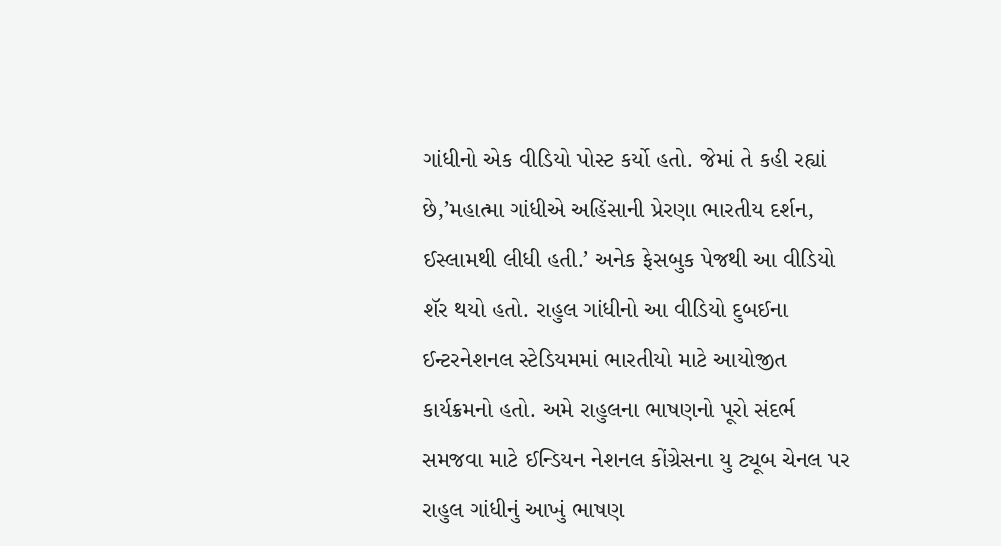ગાંધીનો એક વીડિયો પોસ્ટ કર્યો હતો. જેમાં તે કહી રહ્યાં છે,’મહાત્મા ગાંધીએ અહિંસાની પ્રેરણા ભારતીય દર્શન, ઈસ્લામથી લીધી હતી.’ અનેક ફેસબુક પેજથી આ વીડિયો શૅર થયો હતો. રાહુલ ગાંધીનો આ વીડિયો દુબઈના ઈન્ટરનેશનલ સ્ટેડિયમમાં ભારતીયો માટે આયોજીત કાર્યક્રમનો હતો. અમે રાહુલના ભાષણનો પૂરો સંદર્ભ સમજવા માટે ઈન્ડિયન નેશનલ કોંગ્રેસના યુ ટ્યૂબ ચેનલ પર રાહુલ ગાંધીનું આખું ભાષણ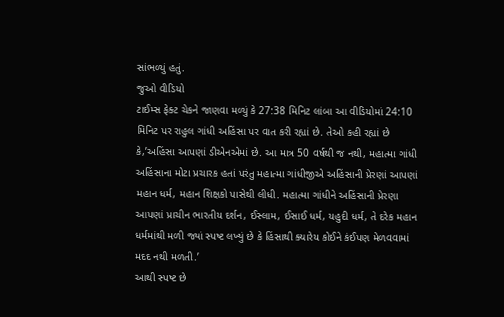સાંભળ્યું હતું.
જુઓ વીડિયો
ટાઈમ્સ ફેક્ટ ચેકને જાણવા મળ્યું કે 27:38 મિનિટ લાંબા આ વીડિયોમાં 24:10 મિનિટ પર રાહુલ ગાંધી અહિંસા પર વાત કરી રહ્યાં છે. તેઓ કહી રહ્યાં છે કે,’અહિંસા આપણાં ડીએનએમાં છે. આ માત્ર 50 વર્ષથી જ નથી, મહાત્મા ગાંધી અહિંસાના મોટા પ્રચારક હતાં પરંતુ મહાત્મા ગાંધીજીએ અહિંસાની પ્રેરણાં આપણાં મહાન ધર્મ, મહાન શિક્ષકો પાસેથી લીધી. મહાત્મા ગાંધીને અહિંસાની પ્રેરણા આપણાં પ્રાચીન ભારતીય દર્શન, ઈસ્લામ, ઈસાઈ ધર્મ, યહુદી ધર્મ, તે દરેક મહાન ધર્મમાંથી મળી જ્યાં સ્પષ્ટ લખ્યું છે કે હિંસાથી ક્યારેય કોઈને કંઈપણ મેળવવામાં મદદ નથી મળતી.’
આથી સ્પષ્ટ છે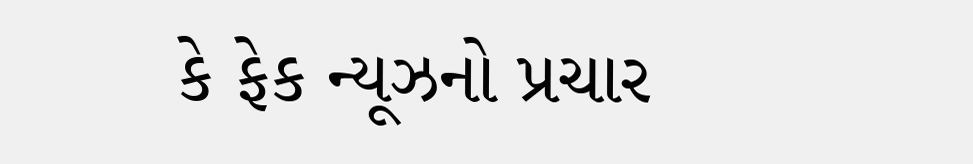કે ફેક ન્યૂઝનો પ્રચાર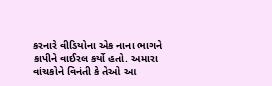કરનારે વીડિયોના એક નાના ભાગને કાપીને વાઈરલ કર્યો હતો. અમારા વાંચકોને વિનંતી કે તેઓ આ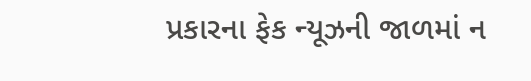પ્રકારના ફેક ન્યૂઝની જાળમાં ન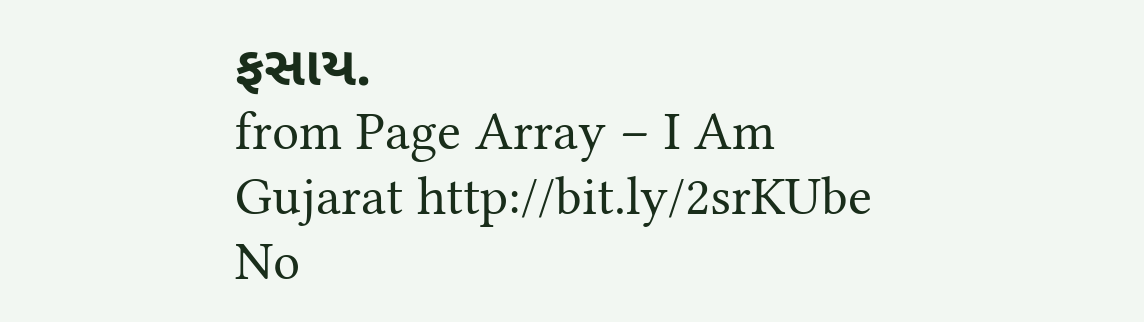ફસાય.
from Page Array – I Am Gujarat http://bit.ly/2srKUbe
No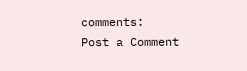comments:
Post a Comment